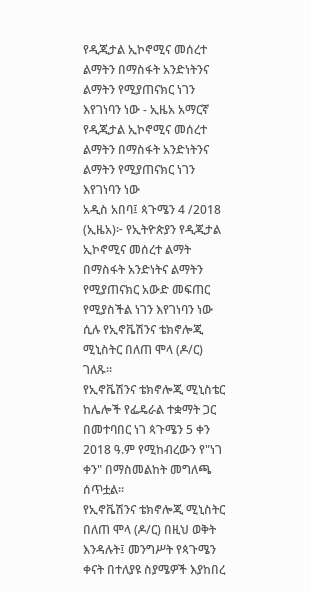የዲጂታል ኢኮኖሚና መሰረተ ልማትን በማስፋት አንድነትንና ልማትን የሚያጠናክር ነገን እየገነባን ነው - ኢዜአ አማርኛ
የዲጂታል ኢኮኖሚና መሰረተ ልማትን በማስፋት አንድነትንና ልማትን የሚያጠናክር ነገን እየገነባን ነው
አዲስ አበባ፤ ጳጉሜን 4 /2018 (ኢዜአ)፦ የኢትዮጵያን የዲጂታል ኢኮኖሚና መሰረተ ልማት በማስፋት አንድነትና ልማትን የሚያጠናክር አውድ መፍጠር የሚያስችል ነገን እየገነባን ነው ሲሉ የኢኖቬሽንና ቴክኖሎጂ ሚኒስትር በለጠ ሞላ (ዶ/ር) ገለጹ።
የኢኖቬሽንና ቴክኖሎጂ ሚኒስቴር ከሌሎች የፌዴራል ተቋማት ጋር በመተባበር ነገ ጳጉሜን 5 ቀን 2018 ዓ.ም የሚከብረውን የ"ነገ ቀን" በማስመልከት መግለጫ ሰጥቷል።
የኢኖቬሽንና ቴክኖሎጂ ሚኒስትር በለጠ ሞላ (ዶ/ር) በዚህ ወቅት እንዳሉት፤ መንግሥት የጳጉሜን ቀናት በተለያዩ ስያሜዎች እያከበረ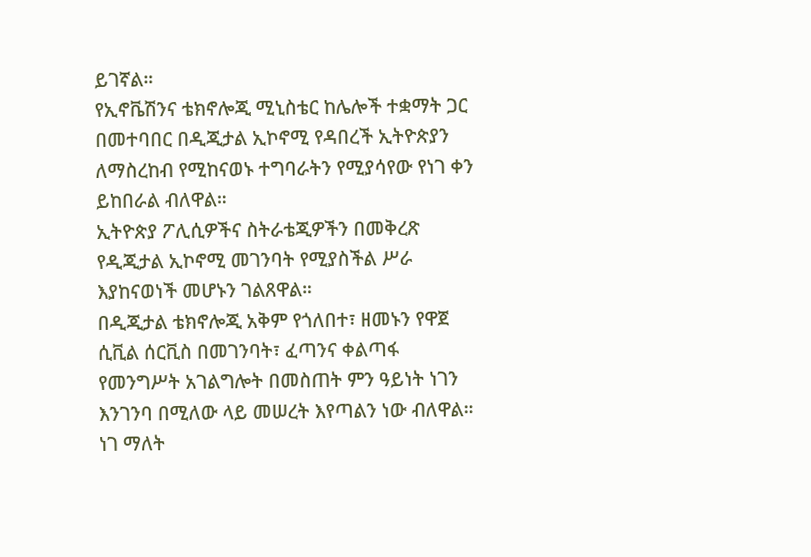ይገኛል።
የኢኖቬሽንና ቴክኖሎጂ ሚኒስቴር ከሌሎች ተቋማት ጋር በመተባበር በዲጂታል ኢኮኖሚ የዳበረች ኢትዮጵያን ለማስረከብ የሚከናወኑ ተግባራትን የሚያሳየው የነገ ቀን ይከበራል ብለዋል።
ኢትዮጵያ ፖሊሲዎችና ስትራቴጂዎችን በመቅረጽ የዲጂታል ኢኮኖሚ መገንባት የሚያስችል ሥራ እያከናወነች መሆኑን ገልጸዋል።
በዲጂታል ቴክኖሎጂ አቅም የጎለበተ፣ ዘመኑን የዋጀ ሲቪል ሰርቪስ በመገንባት፣ ፈጣንና ቀልጣፋ የመንግሥት አገልግሎት በመስጠት ምን ዓይነት ነገን እንገንባ በሚለው ላይ መሠረት እየጣልን ነው ብለዋል።
ነገ ማለት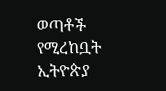ወጣቶች የሚረከቧት ኢትዮጵያ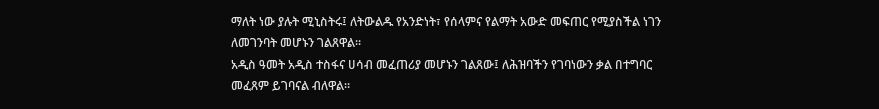ማለት ነው ያሉት ሚኒስትሩ፤ ለትውልዱ የአንድነት፣ የሰላምና የልማት አውድ መፍጠር የሚያስችል ነገን ለመገንባት መሆኑን ገልጸዋል።
አዲስ ዓመት አዲስ ተስፋና ሀሳብ መፈጠሪያ መሆኑን ገልጸው፤ ለሕዝባችን የገባነውን ቃል በተግባር መፈጸም ይገባናል ብለዋል።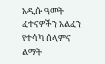አዲሱ ዓመት ፈተናዎችን አልፈን የተሳካ ሰላምና ልማት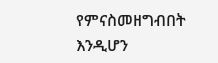የምናስመዘግብበት እንዲሆን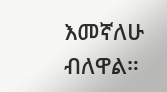እመኛለሁ ብለዋል።